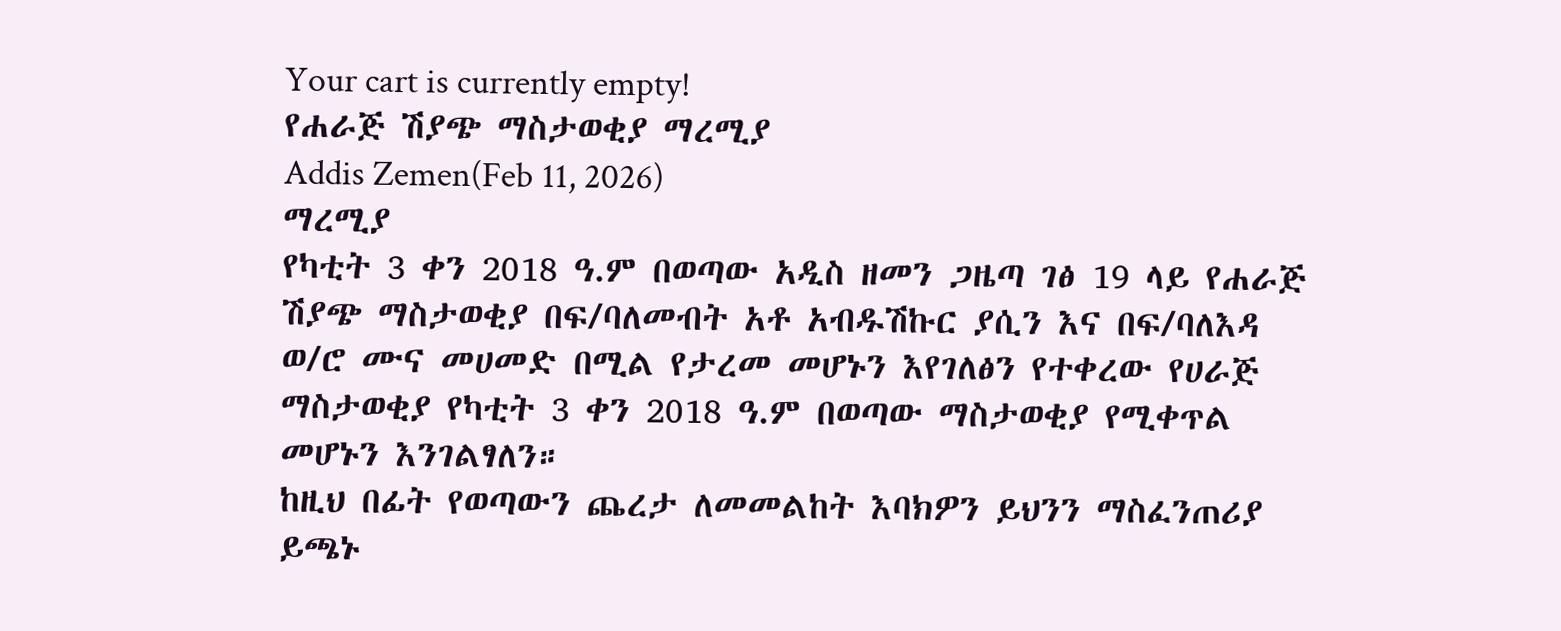Your cart is currently empty!
የሐራጅ ሽያጭ ማስታወቂያ ማረሚያ
Addis Zemen(Feb 11, 2026)
ማረሚያ
የካቲት 3 ቀን 2018 ዓ.ም በወጣው አዲስ ዘመን ጋዜጣ ገፅ 19 ላይ የሐራጅ ሽያጭ ማስታወቂያ በፍ/ባለመብት አቶ አብዱሽኩር ያሲን እና በፍ/ባለእዳ ወ/ሮ ሙና መሀመድ በሚል የታረመ መሆኑን እየገለፅን የተቀረው የሀራጅ ማስታወቂያ የካቲት 3 ቀን 2018 ዓ.ም በወጣው ማስታወቂያ የሚቀጥል መሆኑን እንገልፃለን።
ከዚህ በፊት የወጣውን ጨረታ ለመመልከት እባክዎን ይህንን ማስፈንጠሪያ ይጫኑ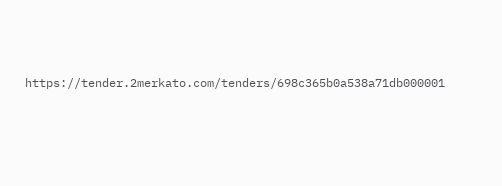https://tender.2merkato.com/tenders/698c365b0a538a71db000001